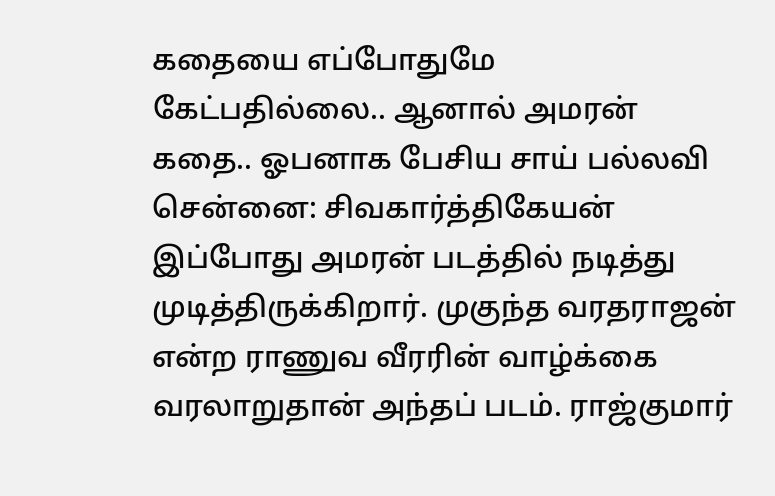கதையை எப்போதுமே கேட்பதில்லை.. ஆனால் அமரன் கதை.. ஓபனாக பேசிய சாய் பல்லவி
சென்னை: சிவகார்த்திகேயன் இப்போது அமரன் படத்தில் நடித்து முடித்திருக்கிறார். முகுந்த வரதராஜன் என்ற ராணுவ வீரரின் வாழ்க்கை வரலாறுதான் அந்தப் படம். ராஜ்குமார்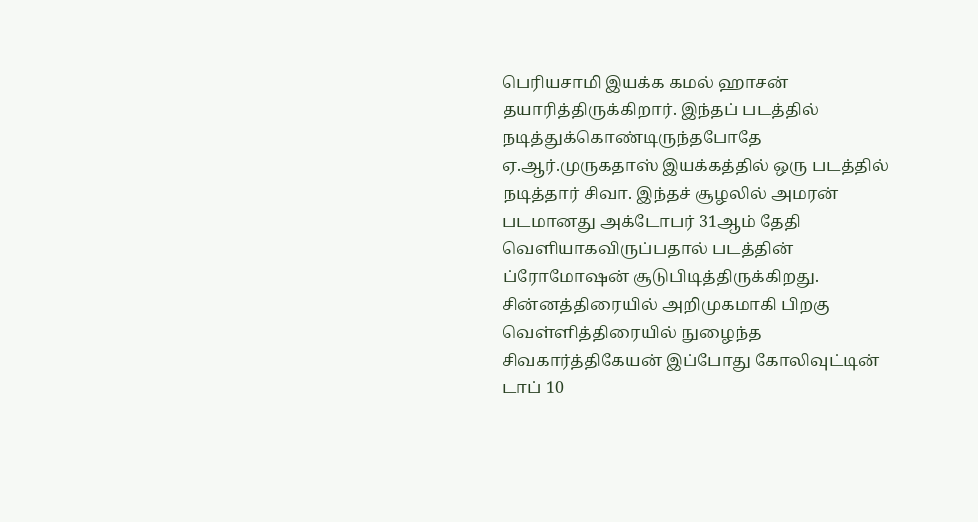பெரியசாமி இயக்க கமல் ஹாசன் தயாரித்திருக்கிறார். இந்தப் படத்தில் நடித்துக்கொண்டிருந்தபோதே ஏ.ஆர்.முருகதாஸ் இயக்கத்தில் ஒரு படத்தில் நடித்தார் சிவா. இந்தச் சூழலில் அமரன் படமானது அக்டோபர் 31ஆம் தேதி வெளியாகவிருப்பதால் படத்தின் ப்ரோமோஷன் சூடுபிடித்திருக்கிறது.
சின்னத்திரையில் அறிமுகமாகி பிறகு வெள்ளித்திரையில் நுழைந்த சிவகார்த்திகேயன் இப்போது கோலிவுட்டின் டாப் 10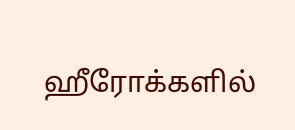ஹீரோக்களில்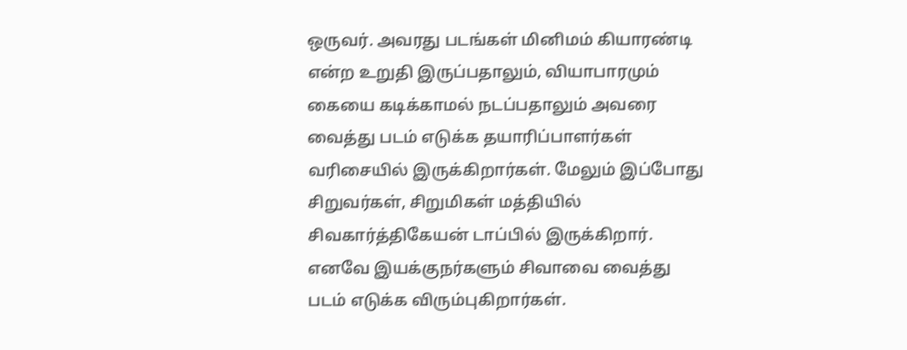ஒருவர். அவரது படங்கள் மினிமம் கியாரண்டி என்ற உறுதி இருப்பதாலும், வியாபாரமும் கையை கடிக்காமல் நடப்பதாலும் அவரை வைத்து படம் எடுக்க தயாரிப்பாளர்கள் வரிசையில் இருக்கிறார்கள். மேலும் இப்போது சிறுவர்கள், சிறுமிகள் மத்தியில் சிவகார்த்திகேயன் டாப்பில் இருக்கிறார். எனவே இயக்குநர்களும் சிவாவை வைத்து படம் எடுக்க விரும்புகிறார்கள்.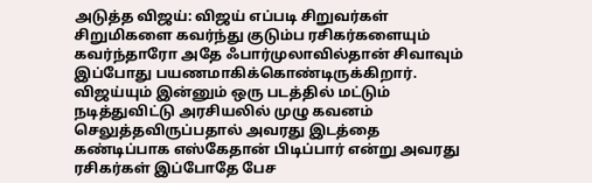அடுத்த விஜய்: விஜய் எப்படி சிறுவர்கள் சிறுமிகளை கவர்ந்து குடும்ப ரசிகர்களையும் கவர்ந்தாரோ அதே ஃபார்முலாவில்தான் சிவாவும் இப்போது பயணமாகிக்கொண்டிருக்கிறார். விஜய்யும் இன்னும் ஒரு படத்தில் மட்டும் நடித்துவிட்டு அரசியலில் முழு கவனம் செலுத்தவிருப்பதால் அவரது இடத்தை கண்டிப்பாக எஸ்கேதான் பிடிப்பார் என்று அவரது ரசிகர்கள் இப்போதே பேச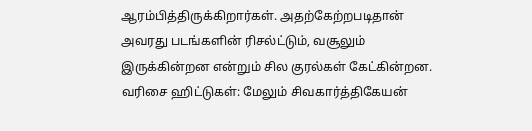ஆரம்பித்திருக்கிறார்கள். அதற்கேற்றபடிதான் அவரது படங்களின் ரிசல்ட்டும், வசூலும் இருக்கின்றன என்றும் சில குரல்கள் கேட்கின்றன.
வரிசை ஹிட்டுகள்: மேலும் சிவகார்த்திகேயன்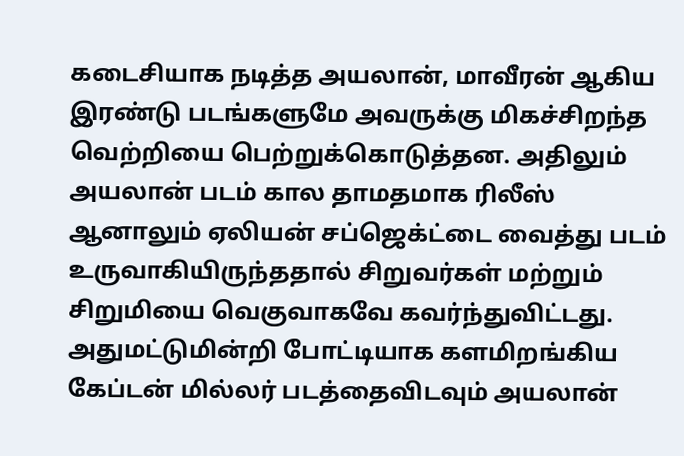கடைசியாக நடித்த அயலான், மாவீரன் ஆகிய இரண்டு படங்களுமே அவருக்கு மிகச்சிறந்த வெற்றியை பெற்றுக்கொடுத்தன. அதிலும் அயலான் படம் கால தாமதமாக ரிலீஸ் ஆனாலும் ஏலியன் சப்ஜெக்ட்டை வைத்து படம் உருவாகியிருந்ததால் சிறுவர்கள் மற்றும் சிறுமியை வெகுவாகவே கவர்ந்துவிட்டது. அதுமட்டுமின்றி போட்டியாக களமிறங்கிய கேப்டன் மில்லர் படத்தைவிடவும் அயலான்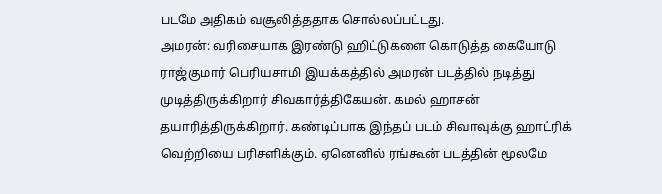படமே அதிகம் வசூலித்ததாக சொல்லப்பட்டது.
அமரன்: வரிசையாக இரண்டு ஹிட்டுகளை கொடுத்த கையோடு ராஜ்குமார் பெரியசாமி இயக்கத்தில் அமரன் படத்தில் நடித்து முடித்திருக்கிறார் சிவகார்த்திகேயன். கமல் ஹாசன் தயாரித்திருக்கிறார். கண்டிப்பாக இந்தப் படம் சிவாவுக்கு ஹாட்ரிக் வெற்றியை பரிசளிக்கும். ஏனெனில் ரங்கூன் படத்தின் மூலமே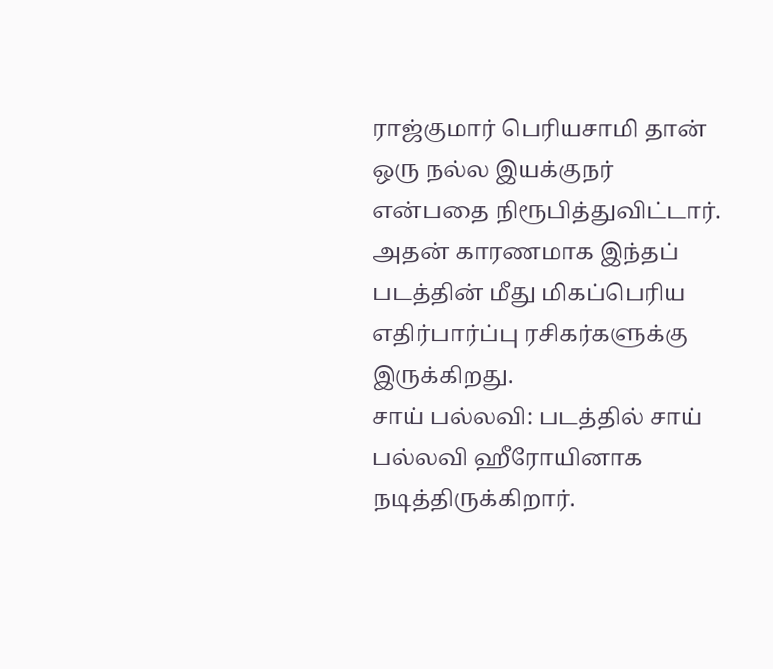ராஜ்குமார் பெரியசாமி தான் ஒரு நல்ல இயக்குநர் என்பதை நிரூபித்துவிட்டார். அதன் காரணமாக இந்தப் படத்தின் மீது மிகப்பெரிய எதிர்பார்ப்பு ரசிகர்களுக்கு இருக்கிறது.
சாய் பல்லவி: படத்தில் சாய் பல்லவி ஹீரோயினாக நடித்திருக்கிறார்.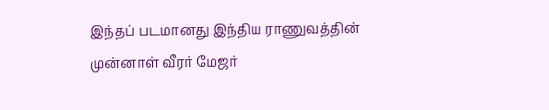இந்தப் படமானது இந்திய ராணுவத்தின் முன்னாள் வீரர் மேஜர்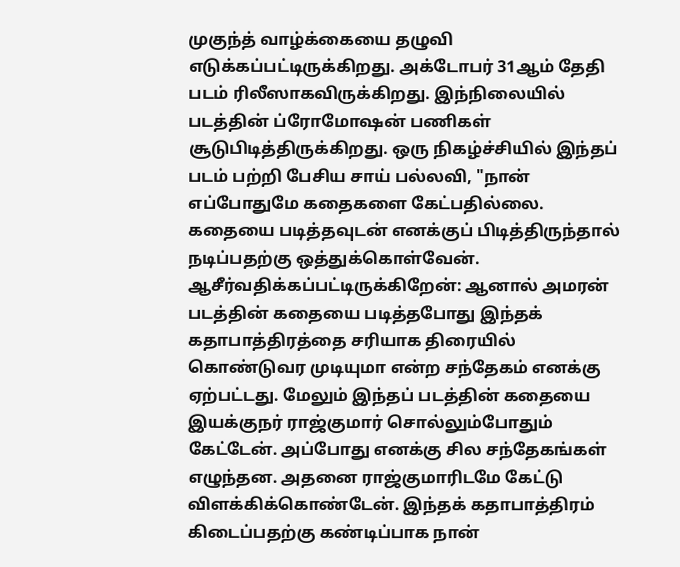முகுந்த் வாழ்க்கையை தழுவி எடுக்கப்பட்டிருக்கிறது. அக்டோபர் 31ஆம் தேதி படம் ரிலீஸாகவிருக்கிறது. இந்நிலையில் படத்தின் ப்ரோமோஷன் பணிகள் சூடுபிடித்திருக்கிறது. ஒரு நிகழ்ச்சியில் இந்தப் படம் பற்றி பேசிய சாய் பல்லவி, "நான் எப்போதுமே கதைகளை கேட்பதில்லை. கதையை படித்தவுடன் எனக்குப் பிடித்திருந்தால் நடிப்பதற்கு ஒத்துக்கொள்வேன்.
ஆசீர்வதிக்கப்பட்டிருக்கிறேன்: ஆனால் அமரன் படத்தின் கதையை படித்தபோது இந்தக் கதாபாத்திரத்தை சரியாக திரையில் கொண்டுவர முடியுமா என்ற சந்தேகம் எனக்கு ஏற்பட்டது. மேலும் இந்தப் படத்தின் கதையை இயக்குநர் ராஜ்குமார் சொல்லும்போதும் கேட்டேன். அப்போது எனக்கு சில சந்தேகங்கள் எழுந்தன. அதனை ராஜ்குமாரிடமே கேட்டு விளக்கிக்கொண்டேன். இந்தக் கதாபாத்திரம் கிடைப்பதற்கு கண்டிப்பாக நான்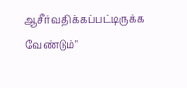ஆசீர்வதிக்கப்பட்டிருக்க வேண்டும்"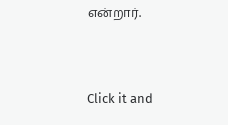என்றார்.


Click it and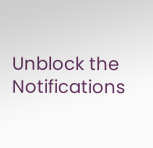Unblock the Notifications